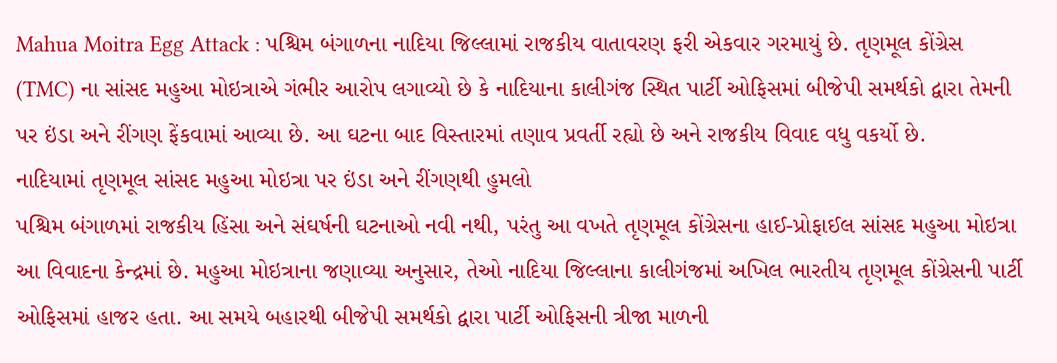Mahua Moitra Egg Attack : પશ્ચિમ બંગાળના નાદિયા જિલ્લામાં રાજકીય વાતાવરણ ફરી એકવાર ગરમાયું છે. તૃણમૂલ કોંગ્રેસ (TMC) ના સાંસદ મહુઆ મોઇત્રાએ ગંભીર આરોપ લગાવ્યો છે કે નાદિયાના કાલીગંજ સ્થિત પાર્ટી ઓફિસમાં બીજેપી સમર્થકો દ્વારા તેમની પર ઇંડા અને રીંગણ ફેંકવામાં આવ્યા છે. આ ઘટના બાદ વિસ્તારમાં તણાવ પ્રવર્તી રહ્યો છે અને રાજકીય વિવાદ વધુ વકર્યો છે.
નાદિયામાં તૃણમૂલ સાંસદ મહુઆ મોઇત્રા પર ઇંડા અને રીંગણથી હુમલો
પશ્ચિમ બંગાળમાં રાજકીય હિંસા અને સંઘર્ષની ઘટનાઓ નવી નથી, પરંતુ આ વખતે તૃણમૂલ કોંગ્રેસના હાઈ-પ્રોફાઈલ સાંસદ મહુઆ મોઇત્રા આ વિવાદના કેન્દ્રમાં છે. મહુઆ મોઇત્રાના જણાવ્યા અનુસાર, તેઓ નાદિયા જિલ્લાના કાલીગંજમાં અખિલ ભારતીય તૃણમૂલ કોંગ્રેસની પાર્ટી ઓફિસમાં હાજર હતા. આ સમયે બહારથી બીજેપી સમર્થકો દ્વારા પાર્ટી ઓફિસની ત્રીજા માળની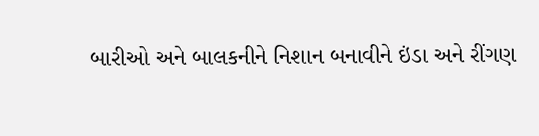બારીઓ અને બાલકનીને નિશાન બનાવીને ઇંડા અને રીંગણ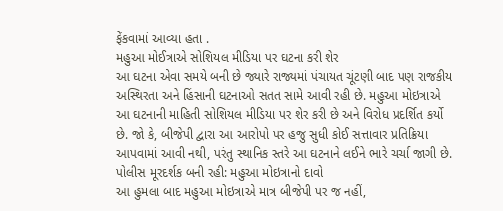ફેંકવામાં આવ્યા હતા .
મહુઆ મોઈત્રાએ સોશિયલ મીડિયા પર ઘટના કરી શેર
આ ઘટના એવા સમયે બની છે જ્યારે રાજ્યમાં પંચાયત ચૂંટણી બાદ પણ રાજકીય અસ્થિરતા અને હિંસાની ઘટનાઓ સતત સામે આવી રહી છે. મહુઆ મોઇત્રાએ આ ઘટનાની માહિતી સોશિયલ મીડિયા પર શેર કરી છે અને વિરોધ પ્રદર્શિત કર્યો છે. જો કે, બીજેપી દ્વારા આ આરોપો પર હજુ સુધી કોઈ સત્તાવાર પ્રતિક્રિયા આપવામાં આવી નથી, પરંતુ સ્થાનિક સ્તરે આ ઘટનાને લઈને ભારે ચર્ચા જાગી છે.
પોલીસ મૂરદર્શક બની રહી: મહુઆ મોઇત્રાનો દાવો
આ હુમલા બાદ મહુઆ મોઇત્રાએ માત્ર બીજેપી પર જ નહીં,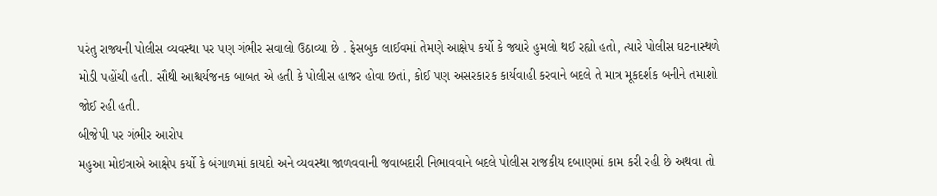પરંતુ રાજ્યની પોલીસ વ્યવસ્થા પર પણ ગંભીર સવાલો ઉઠાવ્યા છે . ફેસબુક લાઈવમાં તેમણે આક્ષેપ કર્યો કે જ્યારે હુમલો થઈ રહ્યો હતો, ત્યારે પોલીસ ઘટનાસ્થળે મોડી પહોંચી હતી. સૌથી આશ્ચર્યજનક બાબત એ હતી કે પોલીસ હાજર હોવા છતાં, કોઈ પણ અસરકારક કાર્યવાહી કરવાને બદલે તે માત્ર મૂકદર્શક બનીને તમાશો જોઈ રહી હતી.
બીજેપી પર ગંભીર આરોપ
મહુઆ મોઇત્રાએ આક્ષેપ કર્યો કે બંગાળમાં કાયદો અને વ્યવસ્થા જાળવવાની જવાબદારી નિભાવવાને બદલે પોલીસ રાજકીય દબાણમાં કામ કરી રહી છે અથવા તો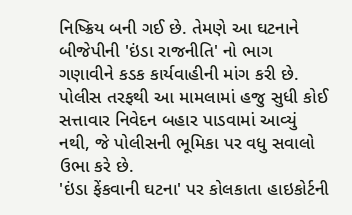નિષ્ક્રિય બની ગઈ છે. તેમણે આ ઘટનાને બીજેપીની 'ઇંડા રાજનીતિ' નો ભાગ ગણાવીને કડક કાર્યવાહીની માંગ કરી છે. પોલીસ તરફથી આ મામલામાં હજુ સુધી કોઈ સત્તાવાર નિવેદન બહાર પાડવામાં આવ્યું નથી, જે પોલીસની ભૂમિકા પર વધુ સવાલો ઉભા કરે છે.
'ઇંડા ફેંકવાની ઘટના' પર કોલકાતા હાઇકોર્ટની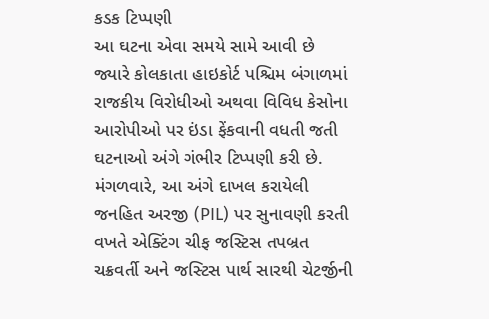કડક ટિપ્પણી
આ ઘટના એવા સમયે સામે આવી છે જ્યારે કોલકાતા હાઇકોર્ટ પશ્ચિમ બંગાળમાં રાજકીય વિરોધીઓ અથવા વિવિધ કેસોના આરોપીઓ પર ઇંડા ફેંકવાની વધતી જતી ઘટનાઓ અંગે ગંભીર ટિપ્પણી કરી છે. મંગળવારે, આ અંગે દાખલ કરાયેલી જનહિત અરજી (PIL) પર સુનાવણી કરતી વખતે એક્ટિંગ ચીફ જસ્ટિસ તપબ્રત ચક્રવર્તી અને જસ્ટિસ પાર્થ સારથી ચેટર્જીની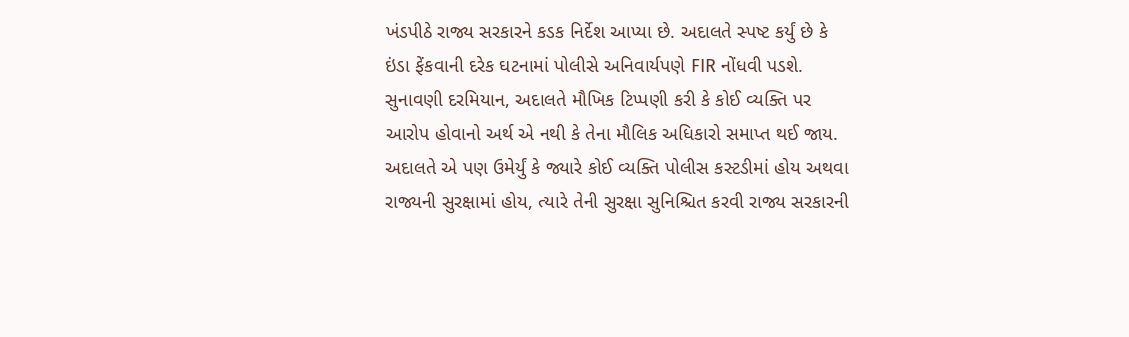ખંડપીઠે રાજ્ય સરકારને કડક નિર્દેશ આપ્યા છે. અદાલતે સ્પષ્ટ કર્યું છે કે ઇંડા ફેંકવાની દરેક ઘટનામાં પોલીસે અનિવાર્યપણે FIR નોંધવી પડશે. સુનાવણી દરમિયાન, અદાલતે મૌખિક ટિપ્પણી કરી કે કોઈ વ્યક્તિ પર આરોપ હોવાનો અર્થ એ નથી કે તેના મૌલિક અધિકારો સમાપ્ત થઈ જાય. અદાલતે એ પણ ઉમેર્યું કે જ્યારે કોઈ વ્યક્તિ પોલીસ કસ્ટડીમાં હોય અથવા રાજ્યની સુરક્ષામાં હોય, ત્યારે તેની સુરક્ષા સુનિશ્ચિત કરવી રાજ્ય સરકારની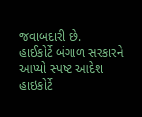જવાબદારી છે.
હાઈકોર્ટે બંગાળ સરકારને આપ્યો સ્પષ્ટ આદેશ
હાઇકોર્ટે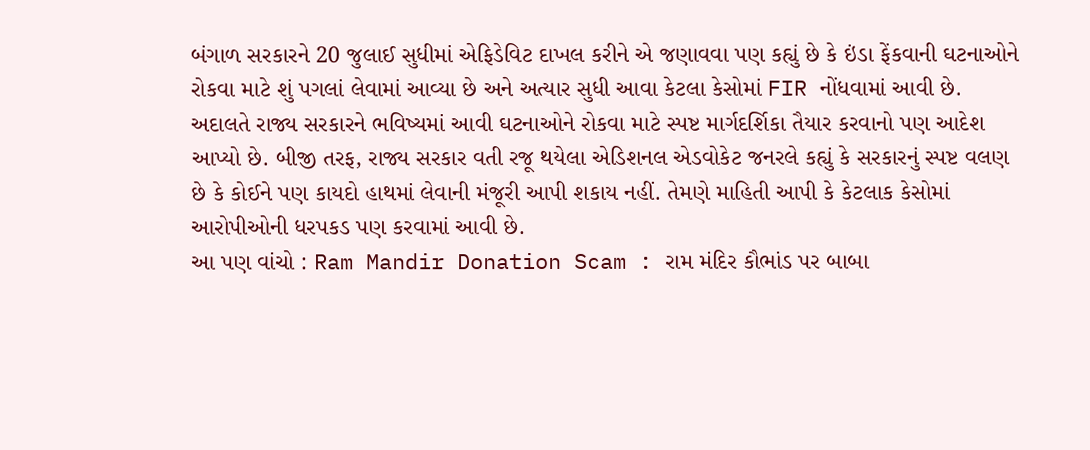બંગાળ સરકારને 20 જુલાઈ સુધીમાં એફિડેવિટ દાખલ કરીને એ જણાવવા પણ કહ્યું છે કે ઇંડા ફેંકવાની ઘટનાઓને રોકવા માટે શું પગલાં લેવામાં આવ્યા છે અને અત્યાર સુધી આવા કેટલા કેસોમાં FIR નોંધવામાં આવી છે. અદાલતે રાજ્ય સરકારને ભવિષ્યમાં આવી ઘટનાઓને રોકવા માટે સ્પષ્ટ માર્ગદર્શિકા તૈયાર કરવાનો પણ આદેશ આપ્યો છે. બીજી તરફ, રાજ્ય સરકાર વતી રજૂ થયેલા એડિશનલ એડવોકેટ જનરલે કહ્યું કે સરકારનું સ્પષ્ટ વલણ છે કે કોઈને પણ કાયદો હાથમાં લેવાની મંજૂરી આપી શકાય નહીં. તેમણે માહિતી આપી કે કેટલાક કેસોમાં આરોપીઓની ધરપકડ પણ કરવામાં આવી છે.
આ પણ વાંચો : Ram Mandir Donation Scam : રામ મંદિર કૌભાંડ પર બાબા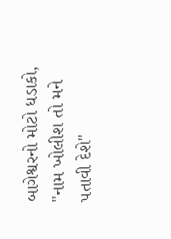બાગેશ્વરનો મોટો ધડાકો, "નામ ખોલીશ તો મને પતાવી દેશે"